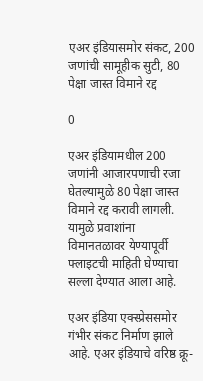एअर इंडियासमोर संकट, 200 जणांची सामूहीक सुटी, 80 पेक्षा जास्त विमाने रद्द

0

एअर इंडियामधील 200 जणांनी आजारपणाची रजा घेतल्यामुळे 80 पेक्षा जास्त विमाने रद्द करावी लागली. यामुळे प्रवाशांना विमानतळावर येण्यापूर्वी फ्लाइटची माहिती घेण्याचा सल्ला देण्यात आला आहे.

एअर इंडिया एक्स्प्रेससमोर गंभीर संकट निर्माण झाले आहे. एअर इंडियाचे वरिष्ठ क्रू-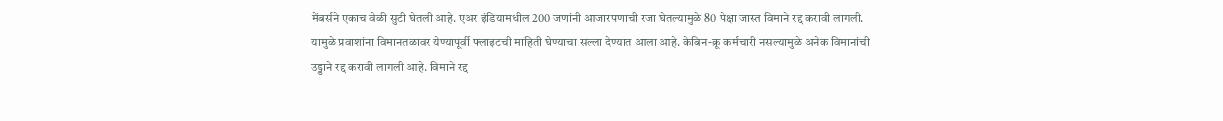मेंबर्सने एकाच वेळी सुटी घेतली आहे. एअर इंडियामधील 200 जणांनी आजारपणाची रजा घेतल्यामुळे 80 पेक्षा जास्त विमाने रद्द करावी लागली. यामुळे प्रवाशांना विमानतळावर येण्यापूर्वी फ्लाइटची माहिती घेण्याचा सल्ला देण्यात आला आहे. केबिन-क्रू कर्मचारी नसल्यामुळे अनेक विमानांची उड्डाने रद्द करावी लागली आहे. विमाने रद्द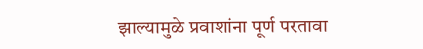झाल्यामुळे प्रवाशांना पूर्ण परतावा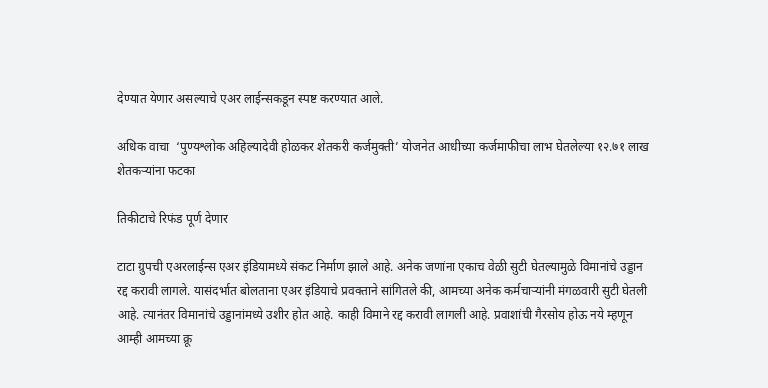देण्यात येणार असल्याचे एअर लाईन्सकडून स्पष्ट करण्यात आले.

अधिक वाचा  ‘पुण्यश्लोक अहिल्यादेवी होळकर शेतकरी कर्जमुक्ती’ योजनेत आधीच्या कर्जमाफीचा लाभ घेतलेल्या १२.७१ लाख शेतकऱ्यांना फटका

तिकीटाचे रिफंड पूर्ण देणार

टाटा ग्रुपची एअरलाईन्स एअर इंडियामध्ये संकट निर्माण झाले आहे. अनेक जणांना एकाच वेळी सुटी घेतल्यामुळे विमानांचे उड्डान रद्द करावी लागले. यासंदर्भात बोलताना एअर इंडियाचे प्रवक्ताने सांगितले की, आमच्या अनेक कर्मचाऱ्यांनी मंगळवारी सुटी घेतली आहे. त्यानंतर विमानांचे उड्डानांमध्ये उशीर होत आहे. काही विमाने रद्द करावी लागली आहे. प्रवाशांची गैरसोय होऊ नये म्हणून आम्ही आमच्या क्रू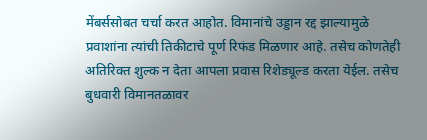मेंबर्ससोबत चर्चा करत आहोत. विमानांचे उड्डान रद्द झाल्यामुळे प्रवाशांना त्यांची तिकीटाचे पूर्ण रिफंड मिळणार आहे. तसेच कोणतेही अतिरिक्त शुल्क न देता आपला प्रवास रिशेड्यूल्ड करता येईल. तसेच बुधवारी विमानतळावर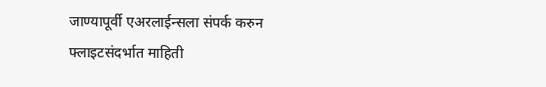जाण्यापूर्वी एअरलाईन्सला संपर्क करुन फ्लाइटसंदर्भात माहिती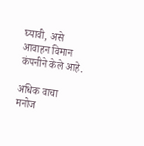घ्यावी, असे आवाहन विमान कंपनीने केले आहे.

अधिक वाचा  मनोज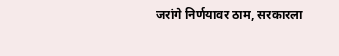जरांगे निर्णयावर ठाम, सरकारला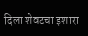दिला शेवटचा इशारा